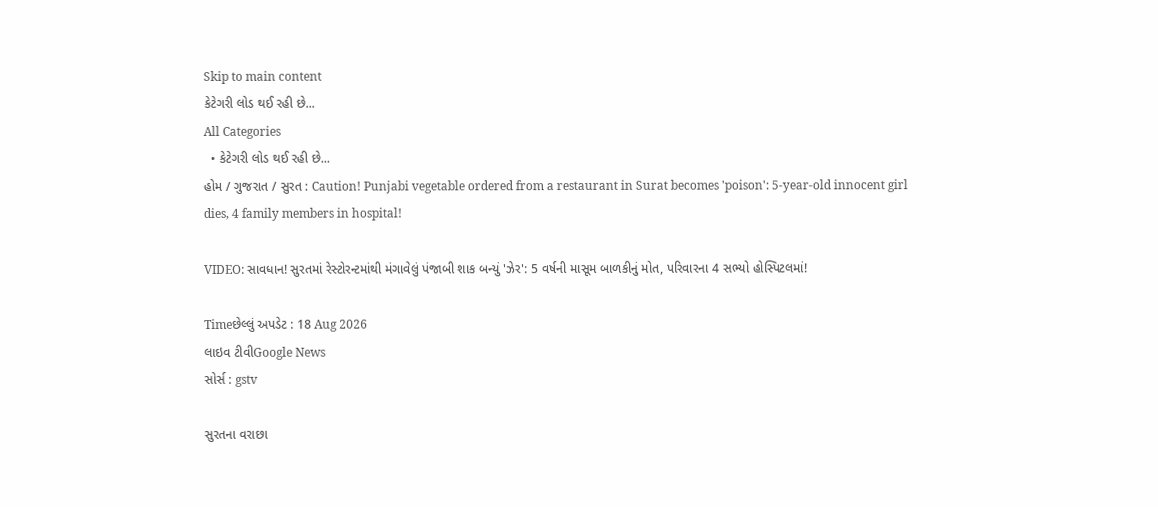Skip to main content
કેટેગરી લોડ થઈ રહી છે...
All Categories
  • કેટેગરી લોડ થઈ રહી છે...
હોમ / ગુજરાત / સુરત : Caution! Punjabi vegetable ordered from a restaurant in Surat becomes 'poison': 5-year-old innocent girl dies, 4 family members in hospital!

VIDEO: સાવધાન! સુરતમાં રેસ્ટોરન્ટમાંથી મંગાવેલું પંજાબી શાક બન્યું 'ઝેર': 5 વર્ષની માસૂમ બાળકીનું મોત, પરિવારના 4 સભ્યો હોસ્પિટલમાં!

Timeછેલ્લું અપડેટ : 18 Aug 2026
લાઇવ ટીવીGoogle News
સોર્સ : gstv

સુરતના વરાછા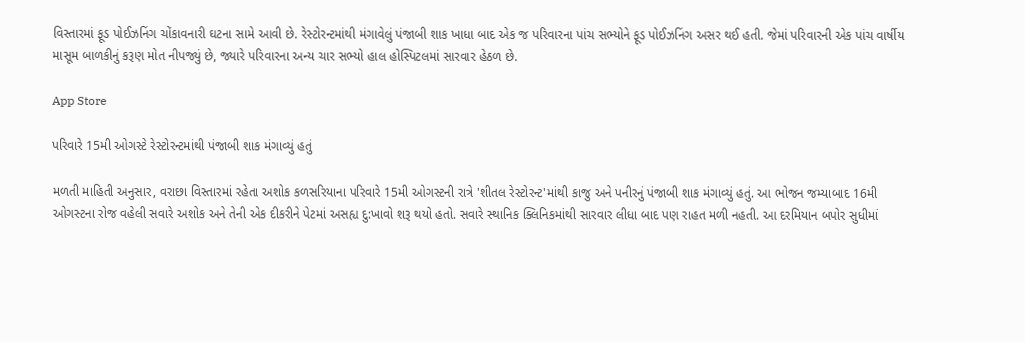વિસ્તારમાં ફૂડ પોઈઝનિંગ ચોંકાવનારી ઘટના સામે આવી છે. રેસ્ટોરન્ટમાંથી મંગાવેલું પંજાબી શાક ખાધા બાદ એક જ પરિવારના પાંચ સભ્યોને ફૂડ પોઈઝનિંગ અસર થઈ હતી. જેમાં પરિવારની એક પાંચ વાર્ષીય માસૂમ બાળકીનું કરૂણ મોત નીપજ્યું છે, જ્યારે પરિવારના અન્ય ચાર સભ્યો હાલ હોસ્પિટલમાં સારવાર હેઠળ છે.

App Store

પરિવારે 15મી ઓગસ્ટે રેસ્ટોરન્ટમાંથી પંજાબી શાક મંગાવ્યું હતું

મળતી માહિતી અનુસાર, વરાછા વિસ્તારમાં રહેતા અશોક કળસરિયાના પરિવારે 15મી ઓગસ્ટની રાત્રે 'શીતલ રેસ્ટોરન્ટ'માંથી કાજુ અને પનીરનું પંજાબી શાક મંગાવ્યું હતું. આ ભોજન જમ્યાબાદ 16મી ઓગસ્ટના રોજ વહેલી સવારે અશોક અને તેની એક દીકરીને પેટમાં અસહ્ય દુ:ખાવો શરૂ થયો હતો. સવારે સ્થાનિક ક્લિનિકમાંથી સારવાર લીધા બાદ પણ રાહત મળી નહતી. આ દરમિયાન બપોર સુધીમાં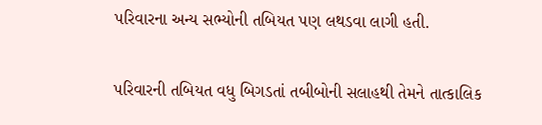પરિવારના અન્ય સભ્યોની તબિયત પણ લથડવા લાગી હતી.

પરિવારની તબિયત વધુ બિગડતાં તબીબોની સલાહથી તેમને તાત્કાલિક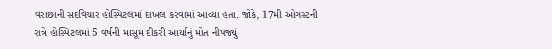વરાછાની સદવિચાર હોસ્પિટલમાં દાખલ કરવામાં આવ્યા હતા. જોકે, 17મી ઓગસ્ટની રાત્રે હોસ્પિટલમાં 5 વર્ષની માસૂમ દીકરી આર્યાનું મોત નીપજ્યું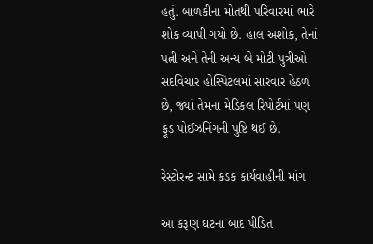હતું. બાળકીના મોતથી પરિવારમાં ભારે શોક વ્યાપી ગયો છે. હાલ અશોક, તેનાં પત્ની અને તેની અન્ય બે મોટી પુત્રીઓ સદવિચાર હોસ્પિટલમાં સારવાર હેઠળ છે, જ્યાં તેમના મેડિકલ રિપોર્ટમાં પણ ફૂડ પોઈઝનિંગની પુષ્ટિ થઈ છે.

રેસ્ટોરન્ટ સામે કડક કાર્યવાહીની માંગ

આ કરૂણ ઘટના બાદ પીડિત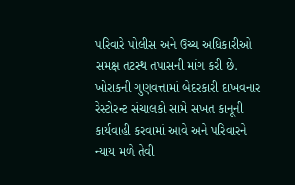પરિવારે પોલીસ અને ઉચ્ચ અધિકારીઓ સમક્ષ તટસ્થ તપાસની માંગ કરી છે. ખોરાકની ગુણવત્તામાં બેદરકારી દાખવનાર રેસ્ટોરન્ટ સંચાલકો સામે સખત કાનૂની કાર્યવાહી કરવામાં આવે અને પરિવારને ન્યાય મળે તેવી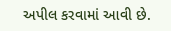અપીલ કરવામાં આવી છે.